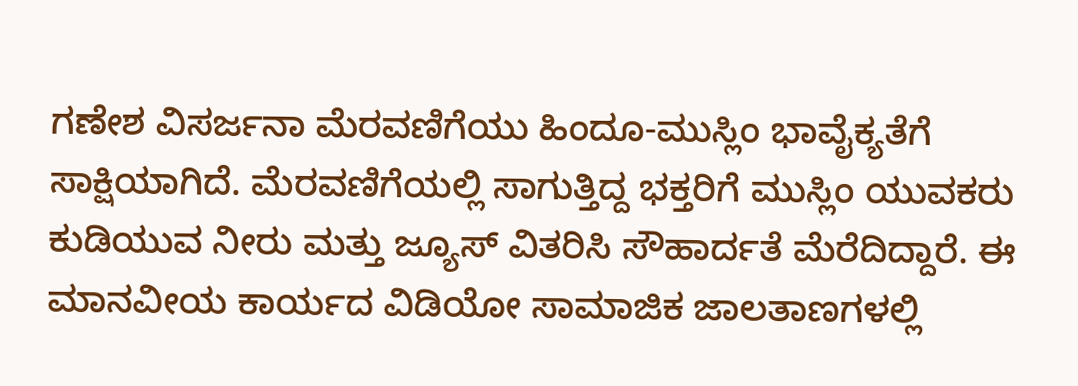ಗಣೇಶ ವಿಸರ್ಜನಾ ಮೆರವಣಿಗೆಯು ಹಿಂದೂ-ಮುಸ್ಲಿಂ ಭಾವೈಕ್ಯತೆಗೆ ಸಾಕ್ಷಿಯಾಗಿದೆ. ಮೆರವಣಿಗೆಯಲ್ಲಿ ಸಾಗುತ್ತಿದ್ದ ಭಕ್ತರಿಗೆ ಮುಸ್ಲಿಂ ಯುವಕರು ಕುಡಿಯುವ ನೀರು ಮತ್ತು ಜ್ಯೂಸ್ ವಿತರಿಸಿ ಸೌಹಾರ್ದತೆ ಮೆರೆದಿದ್ದಾರೆ. ಈ ಮಾನವೀಯ ಕಾರ್ಯದ ವಿಡಿಯೋ ಸಾಮಾಜಿಕ ಜಾಲತಾಣಗಳಲ್ಲಿ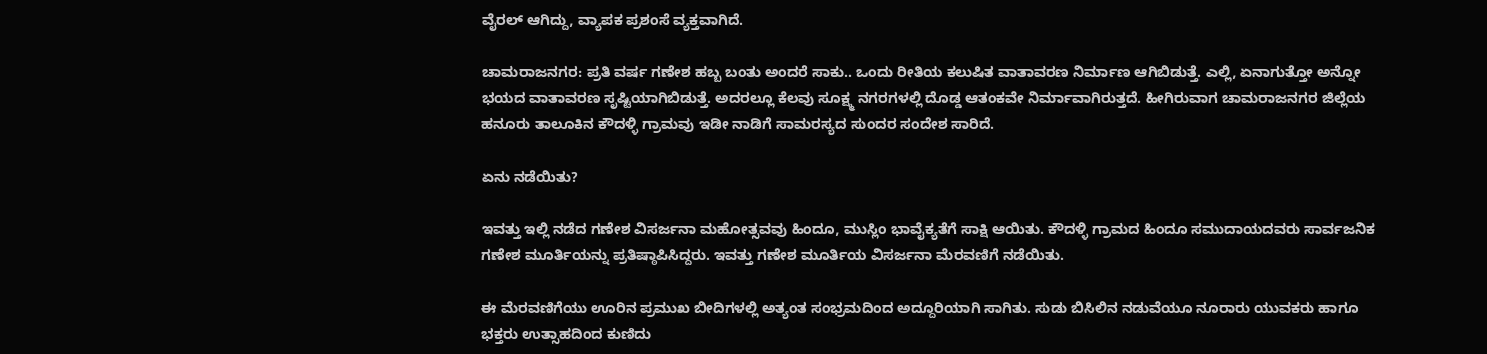ವೈರಲ್ ಆಗಿದ್ದು, ವ್ಯಾಪಕ ಪ್ರಶಂಸೆ ವ್ಯಕ್ತವಾಗಿದೆ.

ಚಾಮರಾಜನಗರ: ಪ್ರತಿ ವರ್ಷ ಗಣೇಶ ಹಬ್ಬ ಬಂತು ಅಂದರೆ ಸಾಕು.. ಒಂದು ರೀತಿಯ ಕಲುಷಿತ ವಾತಾವರಣ ನಿರ್ಮಾಣ ಆಗಿಬಿಡುತ್ತೆ. ಎಲ್ಲಿ, ಏನಾಗುತ್ತೋ ಅನ್ನೋ ಭಯದ ವಾತಾವರಣ ಸೃಷ್ಟಿಯಾಗಿಬಿಡುತ್ತೆ. ಅದರಲ್ಲೂ ಕೆಲವು ಸೂಕ್ಷ್ಮ ನಗರಗಳಲ್ಲಿ ದೊಡ್ಡ ಆತಂಕವೇ ನಿರ್ಮಾವಾಗಿರುತ್ತದೆ. ಹೀಗಿರುವಾಗ ಚಾಮರಾಜನಗರ ಜಿಲ್ಲೆಯ ಹನೂರು ತಾಲೂಕಿನ ಕೌದಳ್ಳಿ ಗ್ರಾಮವು ಇಡೀ ನಾಡಿಗೆ ಸಾಮರಸ್ಯದ ಸುಂದರ ಸಂದೇಶ ಸಾರಿದೆ.

ಏನು ನಡೆಯಿತು?

ಇವತ್ತು ಇಲ್ಲಿ ನಡೆದ ಗಣೇಶ ವಿಸರ್ಜನಾ ಮಹೋತ್ಸವವು ಹಿಂದೂ, ಮುಸ್ಲಿಂ ಭಾವೈಕ್ಯತೆಗೆ ಸಾಕ್ಷಿ ಆಯಿತು. ಕೌದಳ್ಳಿ ಗ್ರಾಮದ ಹಿಂದೂ ಸಮುದಾಯದವರು ಸಾರ್ವಜನಿಕ ಗಣೇಶ ಮೂರ್ತಿಯನ್ನು ಪ್ರತಿಷ್ಠಾಪಿಸಿದ್ದರು. ಇವತ್ತು ಗಣೇಶ ಮೂರ್ತಿಯ ವಿಸರ್ಜನಾ ಮೆರವಣಿಗೆ ನಡೆಯಿತು.

ಈ ಮೆರವಣಿಗೆಯು ಊರಿನ ಪ್ರಮುಖ ಬೀದಿಗಳಲ್ಲಿ ಅತ್ಯಂತ ಸಂಭ್ರಮದಿಂದ ಅದ್ದೂರಿಯಾಗಿ ಸಾಗಿತು. ಸುಡು ಬಿಸಿಲಿನ ನಡುವೆಯೂ ನೂರಾರು ಯುವಕರು ಹಾಗೂ ಭಕ್ತರು ಉತ್ಸಾಹದಿಂದ ಕುಣಿದು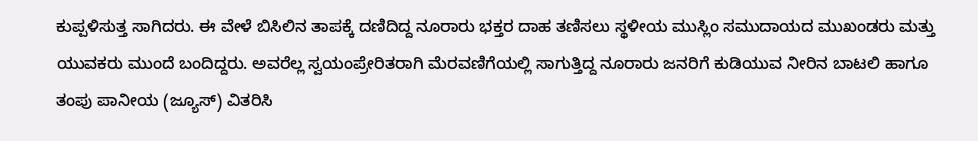ಕುಪ್ಪಳಿಸುತ್ತ ಸಾಗಿದರು. ಈ ವೇಳೆ ಬಿಸಿಲಿನ ತಾಪಕ್ಕೆ ದಣಿದಿದ್ದ ನೂರಾರು ಭಕ್ತರ ದಾಹ ತಣಿಸಲು ಸ್ಥಳೀಯ ಮುಸ್ಲಿಂ ಸಮುದಾಯದ ಮುಖಂಡರು ಮತ್ತು ಯುವಕರು ಮುಂದೆ ಬಂದಿದ್ದರು. ಅವರೆಲ್ಲ ಸ್ವಯಂಪ್ರೇರಿತರಾಗಿ ಮೆರವಣಿಗೆಯಲ್ಲಿ ಸಾಗುತ್ತಿದ್ದ ನೂರಾರು ಜನರಿಗೆ ಕುಡಿಯುವ ನೀರಿನ ಬಾಟಲಿ ಹಾಗೂ ತಂಪು ಪಾನೀಯ (ಜ್ಯೂಸ್) ವಿತರಿಸಿ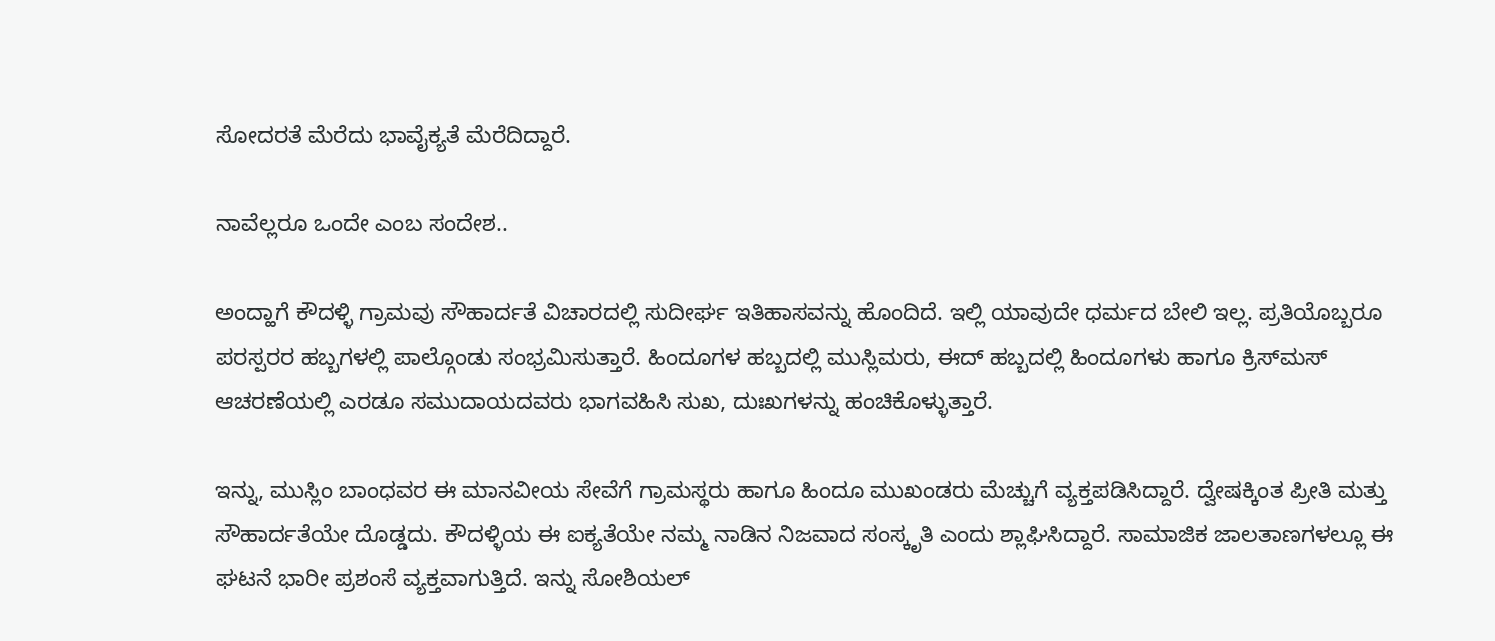ಸೋದರತೆ ಮೆರೆದು ಭಾವೈಕ್ಯತೆ ಮೆರೆದಿದ್ದಾರೆ.

ನಾವೆಲ್ಲರೂ ಒಂದೇ ಎಂಬ ಸಂದೇಶ..

ಅಂದ್ಹಾಗೆ ಕೌದಳ್ಳಿ ಗ್ರಾಮವು ಸೌಹಾರ್ದತೆ ವಿಚಾರದಲ್ಲಿ ಸುದೀರ್ಘ ಇತಿಹಾಸವನ್ನು ಹೊಂದಿದೆ. ಇಲ್ಲಿ ಯಾವುದೇ ಧರ್ಮದ ಬೇಲಿ ಇಲ್ಲ. ಪ್ರತಿಯೊಬ್ಬರೂ ಪರಸ್ಪರರ ಹಬ್ಬಗಳಲ್ಲಿ ಪಾಲ್ಗೊಂಡು ಸಂಭ್ರಮಿಸುತ್ತಾರೆ. ಹಿಂದೂಗಳ ಹಬ್ಬದಲ್ಲಿ ಮುಸ್ಲಿಮರು, ಈದ್ ಹಬ್ಬದಲ್ಲಿ ಹಿಂದೂಗಳು ಹಾಗೂ ಕ್ರಿಸ್‌ಮಸ್ ಆಚರಣೆಯಲ್ಲಿ ಎರಡೂ ಸಮುದಾಯದವರು ಭಾಗವಹಿಸಿ ಸುಖ, ದುಃಖಗಳನ್ನು ಹಂಚಿಕೊಳ್ಳುತ್ತಾರೆ.

ಇನ್ನು, ಮುಸ್ಲಿಂ ಬಾಂಧವರ ಈ ಮಾನವೀಯ ಸೇವೆಗೆ ಗ್ರಾಮಸ್ಥರು ಹಾಗೂ ಹಿಂದೂ ಮುಖಂಡರು ಮೆಚ್ಚುಗೆ ವ್ಯಕ್ತಪಡಿಸಿದ್ದಾರೆ. ದ್ವೇಷಕ್ಕಿಂತ ಪ್ರೀತಿ ಮತ್ತು ಸೌಹಾರ್ದತೆಯೇ ದೊಡ್ಡದು. ಕೌದಳ್ಳಿಯ ಈ ಐಕ್ಯತೆಯೇ ನಮ್ಮ ನಾಡಿನ ನಿಜವಾದ ಸಂಸ್ಕೃತಿ ಎಂದು ಶ್ಲಾಘಿಸಿದ್ದಾರೆ. ಸಾಮಾಜಿಕ ಜಾಲತಾಣಗಳಲ್ಲೂ ಈ ಘಟನೆ ಭಾರೀ ಪ್ರಶಂಸೆ ವ್ಯಕ್ತವಾಗುತ್ತಿದೆ. ಇನ್ನು ಸೋಶಿಯಲ್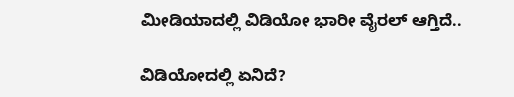ಮೀಡಿಯಾದಲ್ಲಿ ವಿಡಿಯೋ ಭಾರೀ ವೈರಲ್ ಆಗ್ತಿದೆ..

ವಿಡಿಯೋದಲ್ಲಿ ಏನಿದೆ?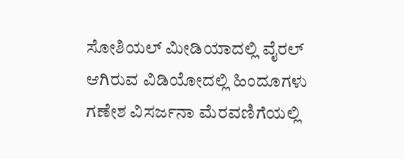ಸೋಶಿಯಲ್ ಮೀಡಿಯಾದಲ್ಲಿ ವೈರಲ್ ಆಗಿರುವ ವಿಡಿಯೋದಲ್ಲಿ ಹಿಂದೂಗಳು ಗಣೇಶ ವಿಸರ್ಜನಾ ಮೆರವಣಿಗೆಯಲ್ಲಿ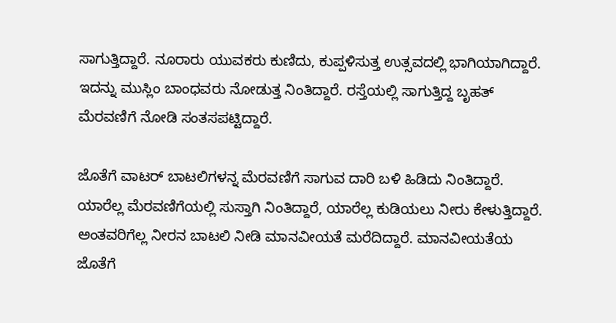ಸಾಗುತ್ತಿದ್ದಾರೆ. ನೂರಾರು ಯುವಕರು ಕುಣಿದು, ಕುಪ್ಪಳಿಸುತ್ತ ಉತ್ಸವದಲ್ಲಿ ಭಾಗಿಯಾಗಿದ್ದಾರೆ. ಇದನ್ನು ಮುಸ್ಲಿಂ ಬಾಂಧವರು ನೋಡುತ್ತ ನಿಂತಿದ್ದಾರೆ. ರಸ್ತೆಯಲ್ಲಿ ಸಾಗುತ್ತಿದ್ದ ಬೃಹತ್ ಮೆರವಣಿಗೆ ನೋಡಿ ಸಂತಸಪಟ್ಟಿದ್ದಾರೆ.

ಜೊತೆಗೆ ವಾಟರ್ ಬಾಟಲಿಗಳನ್ನ ಮೆರವಣಿಗೆ ಸಾಗುವ ದಾರಿ ಬಳಿ ಹಿಡಿದು ನಿಂತಿದ್ದಾರೆ. ಯಾರೆಲ್ಲ ಮೆರವಣಿಗೆಯಲ್ಲಿ ಸುಸ್ತಾಗಿ ನಿಂತಿದ್ದಾರೆ, ಯಾರೆಲ್ಲ ಕುಡಿಯಲು ನೀರು ಕೇಳುತ್ತಿದ್ದಾರೆ. ಅಂತವರಿಗೆಲ್ಲ ನೀರನ ಬಾಟಲಿ ನೀಡಿ ಮಾನವೀಯತೆ ಮರೆದಿದ್ದಾರೆ. ಮಾನವೀಯತೆಯ ಜೊತೆಗೆ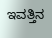ಇವತ್ತಿನ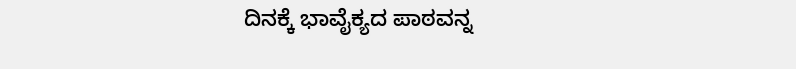ದಿನಕ್ಕೆ ಭಾವೈಕ್ಯದ ಪಾಠವನ್ನ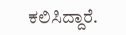ಕಲಿಸಿದ್ದಾರೆ.